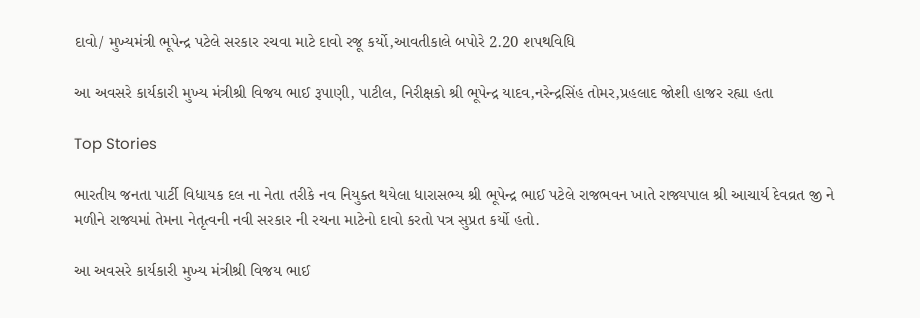દાવો/ મુખ્યમંત્રી ભૂપેન્દ્ર પટેલે સરકાર રચવા માટે દાવો રજૂ કર્યો,આવતીકાલે બપોરે 2.20 શપથવિધિ

આ અવસરે કાર્યકારી મુખ્ય મંત્રીશ્રી વિજય ભાઈ રૂપાણી, પાટીલ, નિરીક્ષકો શ્રી ભૂપેન્દ્ર યાદવ,નરેન્દ્રસિંહ તોમર,પ્રહલાદ જોશી હાજર રહ્યા હતા

Top Stories

ભારતીય જનતા પાર્ટી વિધાયક દલ ના નેતા તરીકે નવ નિયુક્ત થયેલા ધારાસભ્ય શ્રી ભૂપેન્દ્ર ભાઈ પટેલે રાજભવન ખાતે રાજ્યપાલ શ્રી આચાર્ય દેવવ્રત જી ને મળીને રાજ્યમાં તેમના નેતૃત્વની નવી સરકાર ની રચના માટેનો દાવો કરતો પત્ર સુપ્રત કર્યો હતો.

આ અવસરે કાર્યકારી મુખ્ય મંત્રીશ્રી વિજય ભાઈ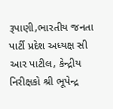રૂપાણી,ભારતીય જનતા પાર્ટી પ્રદેશ અધ્યક્ષ સી આર પાટીલ, કેન્દ્રીય નિરીક્ષકો શ્રી ભૂપેન્દ્ર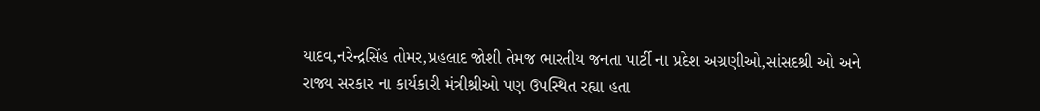યાદવ,નરેન્દ્રસિંહ તોમર,પ્રહલાદ જોશી તેમજ ભારતીય જનતા પાર્ટી ના પ્રદેશ અગ્રણીઓ,સાંસદશ્રી ઓ અને રાજ્ય સરકાર ના કાર્યકારી મંત્રીશ્રીઓ પણ ઉપસ્થિત રહ્યા હતા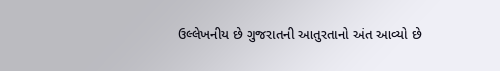ઉલ્લેખનીય છે ગુજરાતની આતુરતાનો અંત આવ્યો છે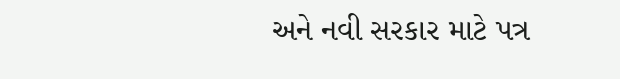અને નવી સરકાર માટે પત્ર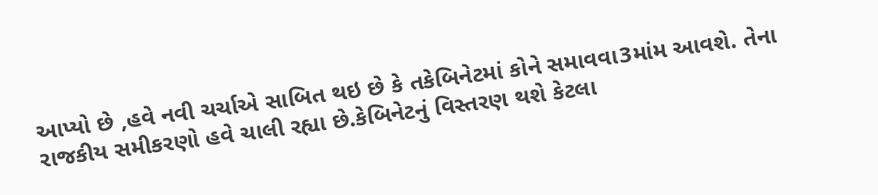આપ્યો છે ,હવે નવી ચર્ચાએ સાબિત થઇ છે કે તકેબિનેટમાં કોને સમાવવા3માંમ આવશે. તેના રાજકીય સમીકરણો હવે ચાલી રહ્યા છે.કેબિનેટનું વિસ્તરણ થશે કેટલા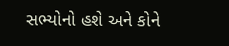સભ્યોનો હશે અને કોને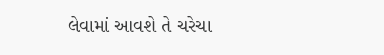લેવામાં આવશે તે ચરેચા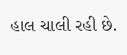હાલ ચાલી રહી છે.